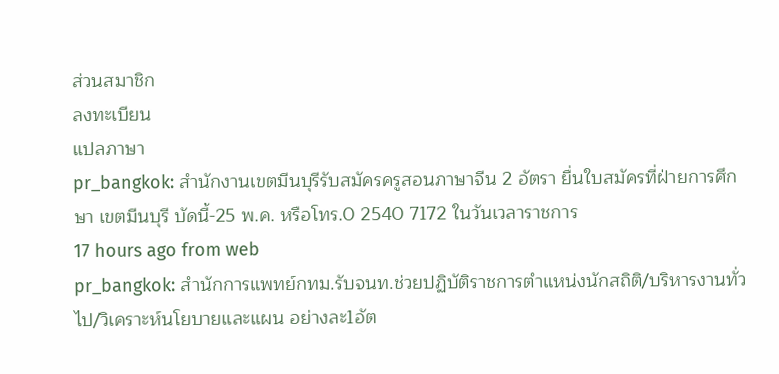ส่วนสมาชิก
ลงทะเบียน
แปลภาษา
pr_bangkok: สำนักงานเขตมีนบุรีรับสมัครครูสอนภาษาจีน 2 อัตรา ยื่นใบสมัครที่ฝ่ายการศึกษา เขตมีนบุรี บัดนี้-25 พ.ค. หรือโทร.0 2540 7172 ในวันเวลาราชการ
17 hours ago from web
pr_bangkok: สำนักการแพทย์กทม.รับจนท.ช่วยปฏิบัติราชการตำแหน่งนักสถิติ/บริหารงานทั่วไป/วิเคราะห์นโยบายและแผน อย่างละ1อัต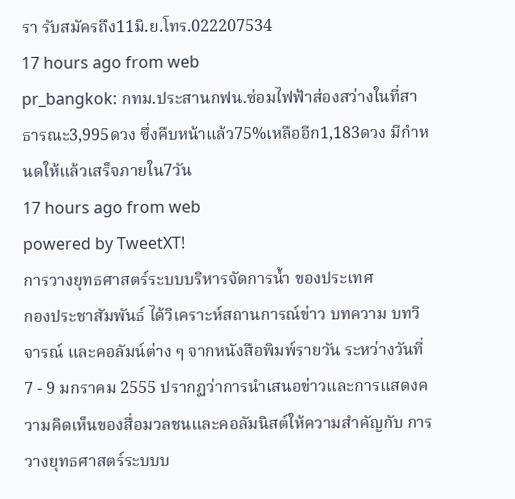รา รับสมัครถึง11มิ.ย.โทร.022207534
17 hours ago from web
pr_bangkok: กทม.ประสานกฟน.ซ่อมไฟฟ้าส่องสว่างในที่สาธารณะ3,995ดวง ซึ่งคืบหน้าแล้ว75%เหลืออีก1,183ดวง มีกำหนดให้แล้วเสร็จภายใน7วัน
17 hours ago from web
powered by TweetXT!
การวางยุทธศาสตร์ระบบบริหารจัดการน้ำ ของประเทศ
กองประชาสัมพันธ์ ได้วิเคราะห์สถานการณ์ข่าว บทความ บทวิจารณ์ และคอลัมน์ต่าง ๆ จากหนังสือพิมพ์รายวัน ระหว่างวันที่ 7 - 9 มกราคม 2555 ปรากฏว่าการนำเสนอข่าวและการแสดงความคิดเห็นของสื่อมวลชนและคอลัมนิสต์ให้ความสำคัญกับ การวางยุทธศาสตร์ระบบบ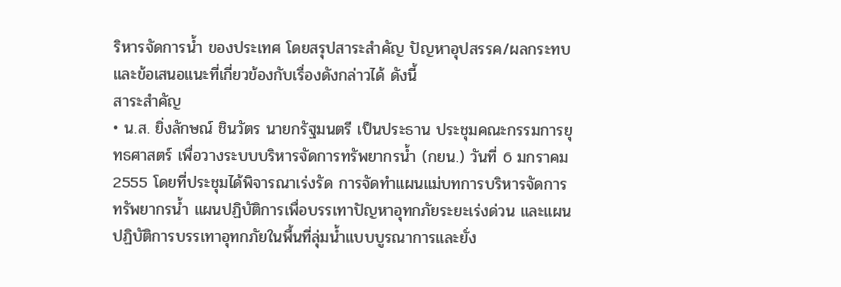ริหารจัดการน้ำ ของประเทศ โดยสรุปสาระสำคัญ ปัญหาอุปสรรค/ผลกระทบ และข้อเสนอแนะที่เกี่ยวข้องกับเรื่องดังกล่าวได้ ดังนี้
สาระสำคัญ
• น.ส. ยิ่งลักษณ์ ชินวัตร นายกรัฐมนตรี เป็นประธาน ประชุมคณะกรรมการยุทธศาสตร์ เพื่อวางระบบบริหารจัดการทรัพยากรน้ำ (กยน.) วันที่ 6 มกราคม 2555 โดยที่ประชุมได้พิจารณาเร่งรัด การจัดทำแผนแม่บทการบริหารจัดการทรัพยากรน้ำ แผนปฏิบัติการเพื่อบรรเทาปัญหาอุทกภัยระยะเร่งด่วน และแผนปฏิบัติการบรรเทาอุทกภัยในพื้นที่ลุ่มน้ำแบบบูรณาการและยั่ง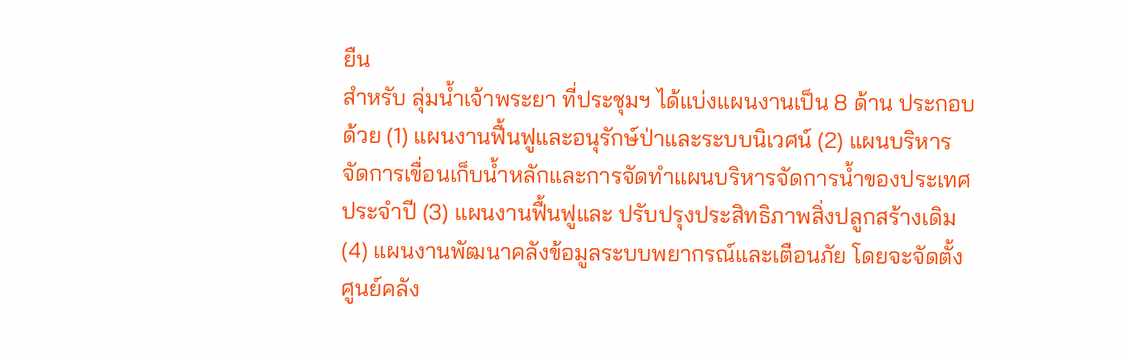ยืน
สำหรับ ลุ่มน้ำเจ้าพระยา ที่ประชุมฯ ได้แบ่งแผนงานเป็น 8 ด้าน ประกอบด้วย (1) แผนงานฟื้นฟูและอนุรักษ์ป่าและระบบนิเวศน์ (2) แผนบริหาร จัดการเขื่อนเก็บน้ำหลักและการจัดทำแผนบริหารจัดการน้ำของประเทศประจำปี (3) แผนงานฟื้นฟูและ ปรับปรุงประสิทธิภาพสิ่งปลูกสร้างเดิม (4) แผนงานพัฒนาคลังข้อมูลระบบพยากรณ์และเตือนภัย โดยจะจัดตั้ง ศูนย์คลัง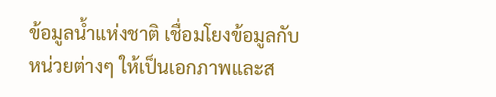ข้อมูลน้ำแห่งชาติ เชื่อมโยงข้อมูลกับหน่วยต่างๆ ให้เป็นเอกภาพและส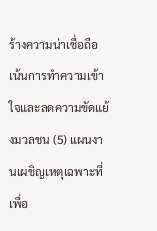ร้างความน่าเชื่อถือ เน้นการทำความเข้าใจและลดความขัดแย้งมวลชน (5) แผนงานเผชิญเหตุเฉพาะที่ เพื่อ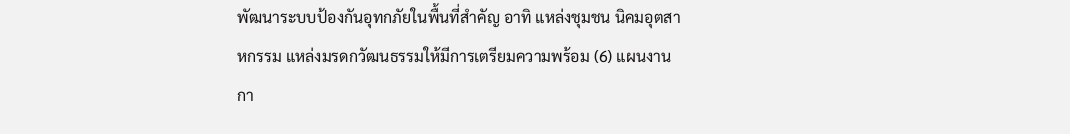พัฒนาระบบป้องกันอุทกภัยในพื้นที่สำคัญ อาทิ แหล่งชุมชน นิคมอุตสาหกรรม แหล่งมรดกวัฒนธรรมให้มีการเตรียมความพร้อม (6) แผนงานกา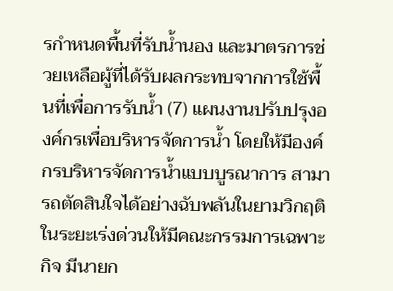รกำหนดพื้นที่รับน้ำนอง และมาตรการช่วยเหลือผู้ที่ได้รับผลกระทบจากการใช้พื้นที่เพื่อการรับน้ำ (7) แผนงานปรับปรุงองค์กรเพื่อบริหารจัดการน้ำ โดยให้มีองค์กรบริหารจัดการน้ำแบบบูรณาการ สามารถตัดสินใจได้อย่างฉับพลันในยามวิกฤติ ในระยะเร่งด่วนให้มีคณะกรรมการเฉพาะกิจ มีนายก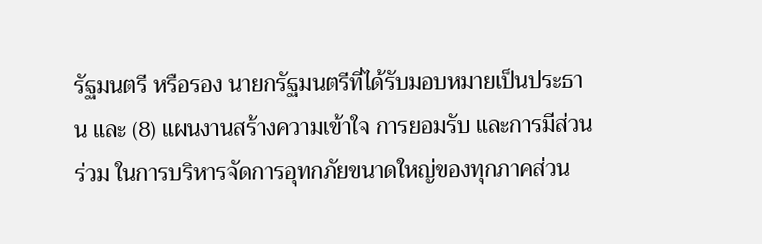รัฐมนตรี หรือรอง นายกรัฐมนตรีที่ได้รับมอบหมายเป็นประธาน และ (8) แผนงานสร้างความเข้าใจ การยอมรับ และการมีส่วนร่วม ในการบริหารจัดการอุทกภัยขนาดใหญ่ของทุกภาคส่วน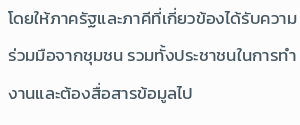โดยให้ภาครัฐและภาคีที่เกี่ยวข้องได้รับความร่วมมือจากชุมชน รวมทั้งประชาชนในการทำงานและต้องสื่อสารข้อมูลไป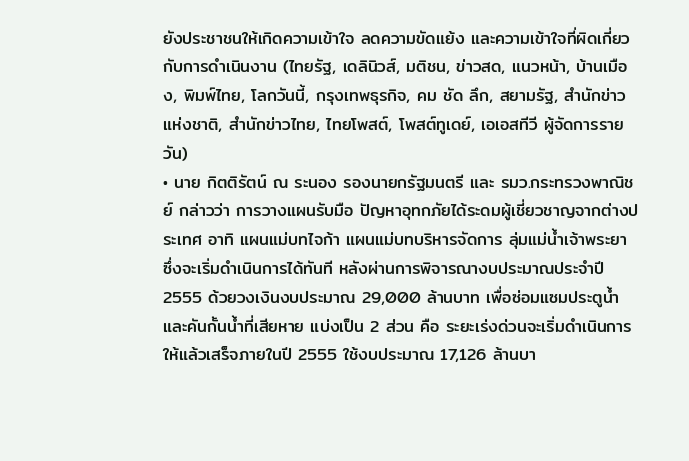ยังประชาชนให้เกิดความเข้าใจ ลดความขัดแย้ง และความเข้าใจที่ผิดเกี่ยวกับการดำเนินงาน (ไทยรัฐ, เดลินิวส์, มติชน, ข่าวสด, แนวหน้า, บ้านเมือง, พิมพ์ไทย, โลกวันนี้, กรุงเทพธุรกิจ, คม ชัด ลึก, สยามรัฐ, สำนักข่าวแห่งชาติ, สำนักข่าวไทย, ไทยโพสต์, โพสต์ทูเดย์, เอเอสทีวี ผู้จัดการรายวัน)
• นาย กิตติรัตน์ ณ ระนอง รองนายกรัฐมนตรี และ รมว.กระทรวงพาณิชย์ กล่าวว่า การวางแผนรับมือ ปัญหาอุทกภัยได้ระดมผู้เชี่ยวชาญจากต่างประเทศ อาทิ แผนแม่บทไจก้า แผนแม่บทบริหารจัดการ ลุ่มแม่น้ำเจ้าพระยา ซึ่งจะเริ่มดำเนินการได้ทันที หลังผ่านการพิจารณางบประมาณประจำปี 2555 ด้วยวงเงินงบประมาณ 29,000 ล้านบาท เพื่อซ่อมแซมประตูน้ำและคันกั้นน้ำที่เสียหาย แบ่งเป็น 2 ส่วน คือ ระยะเร่งด่วนจะเริ่มดำเนินการให้แล้วเสร็จภายในปี 2555 ใช้งบประมาณ 17,126 ล้านบา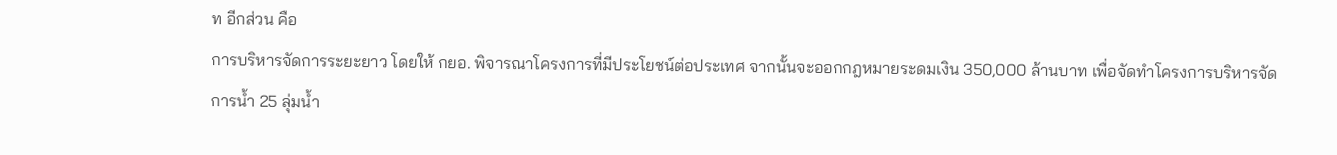ท อีกส่วน คือ
การบริหารจัดการระยะยาว โดยให้ กยอ. พิจารณาโครงการที่มีประโยชน์ต่อประเทศ จากนั้นจะออกกฎหมายระดมเงิน 350,000 ล้านบาท เพื่อจัดทำโครงการบริหารจัดการน้ำ 25 ลุ่มน้ำ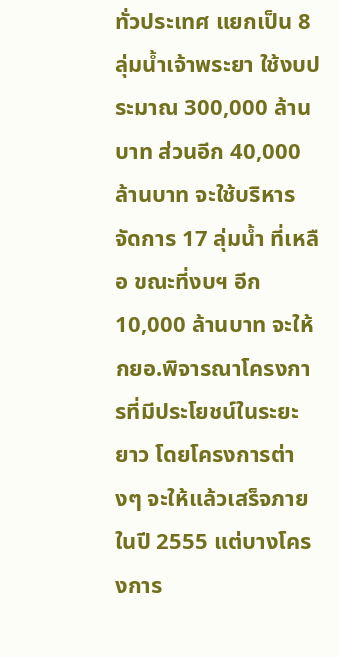ทั่วประเทศ แยกเป็น 8 ลุ่มน้ำเจ้าพระยา ใช้งบประมาณ 300,000 ล้านบาท ส่วนอีก 40,000 ล้านบาท จะใช้บริหารจัดการ 17 ลุ่มน้ำ ที่เหลือ ขณะที่งบฯ อีก 10,000 ล้านบาท จะให้ กยอ.พิจารณาโครงการที่มีประโยชน์ในระยะยาว โดยโครงการต่างๆ จะให้แล้วเสร็จภายในปี 2555 แต่บางโครงการ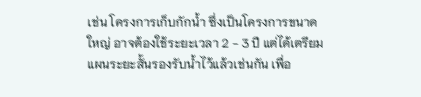เช่น โครงการเก็บกักน้ำ ซึ่งเป็นโครงการขนาดใหญ่ อาจต้องใช้ระยะเวลา 2 - 3 ปี แต่ได้เตรียมแผนระยะสั้นรองรับน้ำไว้แล้วเช่นกัน เพื่อ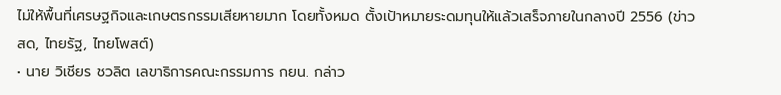ไม่ให้พื้นที่เศรษฐกิจและเกษตรกรรมเสียหายมาก โดยทั้งหมด ตั้งเป้าหมายระดมทุนให้แล้วเสร็จภายในกลางปี 2556 (ข่าวสด, ไทยรัฐ, ไทยโพสต์)
• นาย วิเชียร ชวลิต เลขาธิการคณะกรรมการ กยน. กล่าว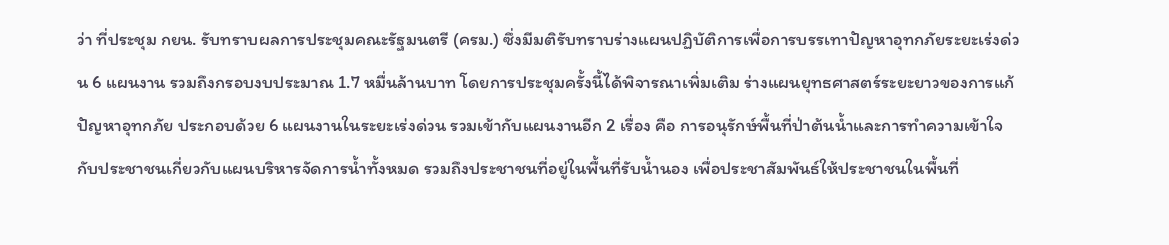ว่า ที่ประชุม กยน. รับทราบผลการประชุมคณะรัฐมนตรี (ครม.) ซึ่งมีมติรับทราบร่างแผนปฏิบัติการเพื่อการบรรเทาปัญหาอุทกภัยระยะเร่งด่วน 6 แผนงาน รวมถึงกรอบงบประมาณ 1.7 หมื่นล้านบาท โดยการประชุมครั้งนี้ได้พิจารณาเพิ่มเติม ร่างแผนยุทธศาสตร์ระยะยาวของการแก้ปัญหาอุทกภัย ประกอบด้วย 6 แผนงานในระยะเร่งด่วน รวมเข้ากับแผนงานอีก 2 เรื่อง คือ การอนุรักษ์พื้นที่ป่าต้นน้ำและการทำความเข้าใจกับประชาชนเกี่ยวกับแผนบริหารจัดการน้ำทั้งหมด รวมถึงประชาชนที่อยู่ในพื้นที่รับน้ำนอง เพื่อประชาสัมพันธ์ให้ประชาชนในพื้นที่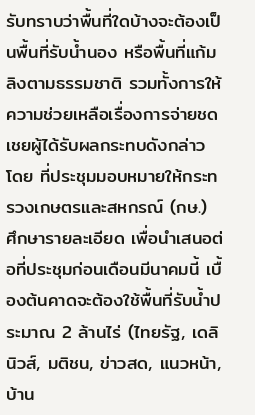รับทราบว่าพื้นที่ใดบ้างจะต้องเป็นพื้นที่รับน้ำนอง หรือพื้นที่แก้มลิงตามธรรมชาติ รวมทั้งการให้ความช่วยเหลือเรื่องการจ่ายชดเชยผู้ได้รับผลกระทบดังกล่าว โดย ที่ประชุมมอบหมายให้กระทรวงเกษตรและสหกรณ์ (กษ.) ศึกษารายละเอียด เพื่อนำเสนอต่อที่ประชุมก่อนเดือนมีนาคมนี้ เบื้องต้นคาดจะต้องใช้พื้นที่รับน้ำประมาณ 2 ล้านไร่ (ไทยรัฐ, เดลินิวส์, มติชน, ข่าวสด, แนวหน้า, บ้าน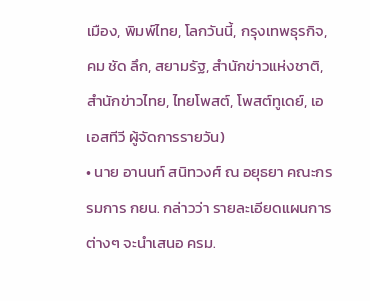เมือง, พิมพ์ไทย, โลกวันนี้, กรุงเทพธุรกิจ, คม ชัด ลึก, สยามรัฐ, สำนักข่าวแห่งชาติ, สำนักข่าวไทย, ไทยโพสต์, โพสต์ทูเดย์, เอเอสทีวี ผู้จัดการรายวัน)
• นาย อานนท์ สนิทวงศ์ ณ อยุธยา คณะกรรมการ กยน. กล่าวว่า รายละเอียดแผนการต่างๆ จะนำเสนอ ครม.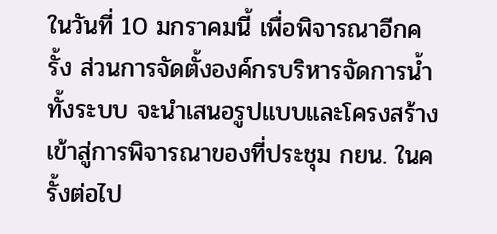ในวันที่ 10 มกราคมนี้ เพื่อพิจารณาอีกครั้ง ส่วนการจัดตั้งองค์กรบริหารจัดการน้ำ ทั้งระบบ จะนำเสนอรูปแบบและโครงสร้างเข้าสู่การพิจารณาของที่ประชุม กยน. ในครั้งต่อไป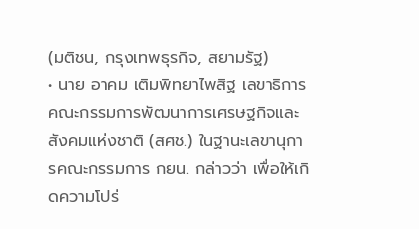(มติชน, กรุงเทพธุรกิจ, สยามรัฐ)
• นาย อาคม เติมพิทยาไพสิฐ เลขาธิการคณะกรรมการพัฒนาการเศรษฐกิจและสังคมแห่งชาติ (สศช.) ในฐานะเลขานุการคณะกรรมการ กยน. กล่าวว่า เพื่อให้เกิดความโปร่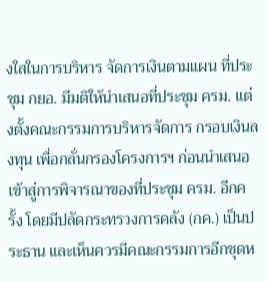งใสในการบริหาร จัดการเงินตามแผน ที่ประชุม กยอ. มีมติให้นำเสนอที่ประชุม ครม. แต่งตั้งคณะกรรมการบริหารจัดการ กรอบเงินลงทุน เพื่อกลั่นกรองโครงการฯ ก่อนนำเสนอเข้าสู่การพิจารณาของที่ประชุม ครม. อีกครั้ง โดยมีปลัดกระทรวงการคลัง (กค.) เป็นประธาน และเห็นควรมีคณะกรรมการอีกชุดห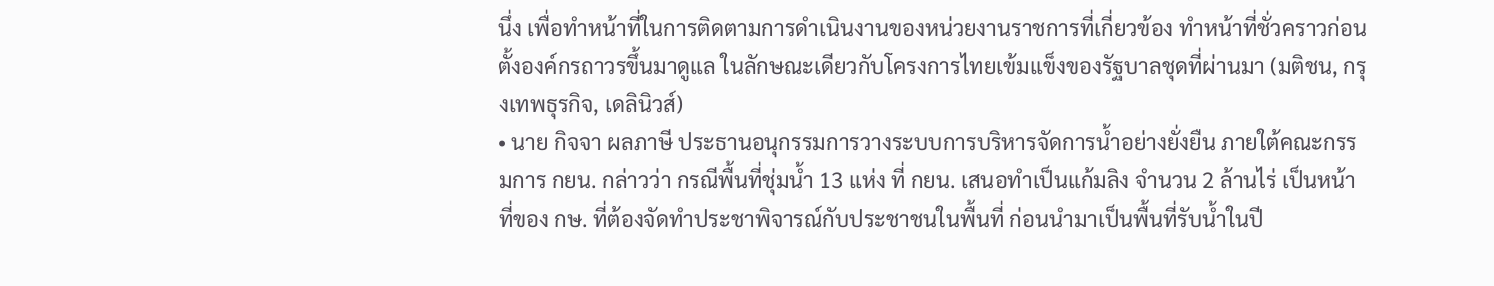นึ่ง เพื่อทำหน้าที่ในการติดตามการดำเนินงานของหน่วยงานราชการที่เกี่ยวข้อง ทำหน้าที่ชั่วคราวก่อนตั้งองค์กรถาวรขึ้นมาดูแล ในลักษณะเดียวกับโครงการไทยเข้มแข็งของรัฐบาลชุดที่ผ่านมา (มติชน, กรุงเทพธุรกิจ, เดลินิวส์)
• นาย กิจจา ผลภาษี ประธานอนุกรรมการวางระบบการบริหารจัดการน้ำอย่างยั่งยืน ภายใต้คณะกรรมการ กยน. กล่าวว่า กรณีพื้นที่ชุ่มน้ำ 13 แห่ง ที่ กยน. เสนอทำเป็นแก้มลิง จำนวน 2 ล้านไร่ เป็นหน้าที่ของ กษ. ที่ต้องจัดทำประชาพิจารณ์กับประชาชนในพื้นที่ ก่อนนำมาเป็นพื้นที่รับน้ำในปี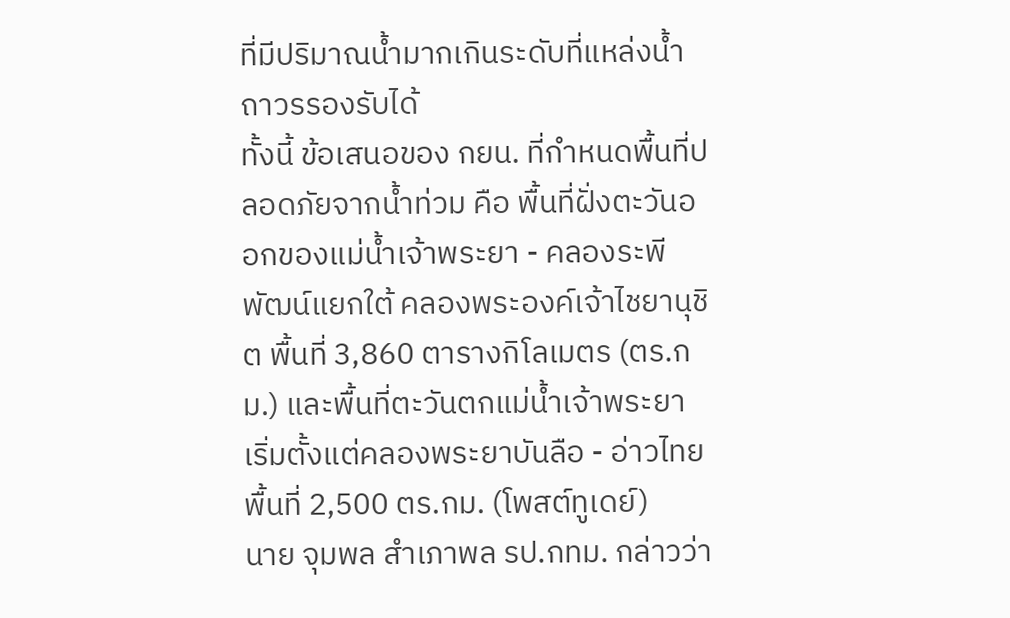ที่มีปริมาณน้ำมากเกินระดับที่แหล่งน้ำถาวรรองรับได้
ทั้งนี้ ข้อเสนอของ กยน. ที่กำหนดพื้นที่ปลอดภัยจากน้ำท่วม คือ พื้นที่ฝั่งตะวันออกของแม่น้ำเจ้าพระยา - คลองระพีพัฒน์แยกใต้ คลองพระองค์เจ้าไชยานุชิต พื้นที่ 3,860 ตารางกิโลเมตร (ตร.กม.) และพื้นที่ตะวันตกแม่น้ำเจ้าพระยา เริ่มตั้งแต่คลองพระยาบันลือ - อ่าวไทย พื้นที่ 2,500 ตร.กม. (โพสต์ทูเดย์)
นาย จุมพล สำเภาพล รป.กทม. กล่าวว่า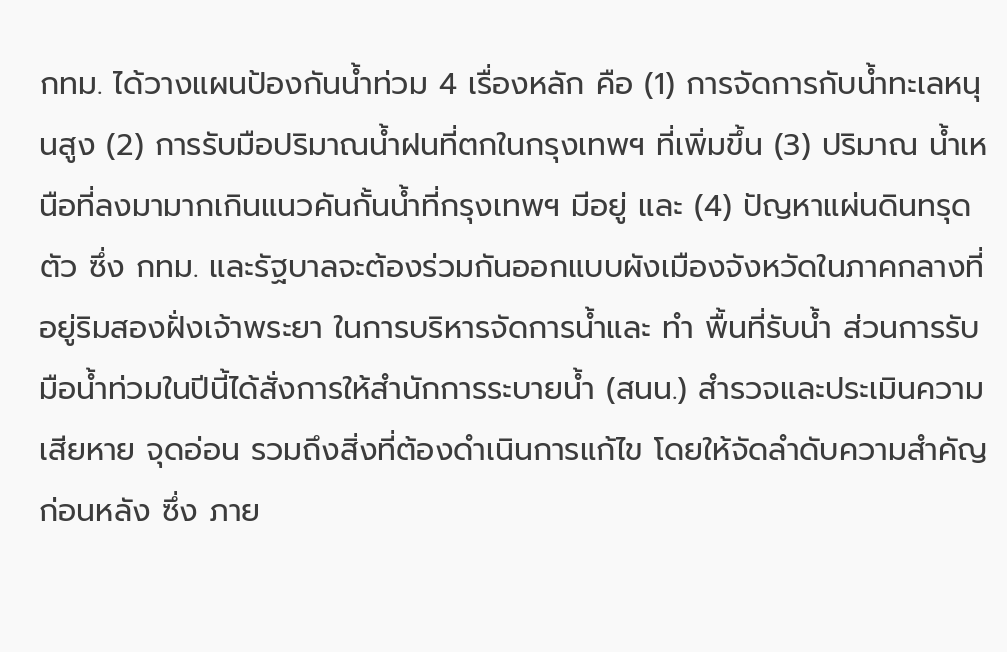กทม. ได้วางแผนป้องกันน้ำท่วม 4 เรื่องหลัก คือ (1) การจัดการกับน้ำทะเลหนุนสูง (2) การรับมือปริมาณน้ำฝนที่ตกในกรุงเทพฯ ที่เพิ่มขึ้น (3) ปริมาณ น้ำเหนือที่ลงมามากเกินแนวคันกั้นน้ำที่กรุงเทพฯ มีอยู่ และ (4) ปัญหาแผ่นดินทรุดตัว ซึ่ง กทม. และรัฐบาลจะต้องร่วมกันออกแบบผังเมืองจังหวัดในภาคกลางที่อยู่ริมสองฝั่งเจ้าพระยา ในการบริหารจัดการน้ำและ ทำ พื้นที่รับน้ำ ส่วนการรับมือน้ำท่วมในปีนี้ได้สั่งการให้สำนักการระบายน้ำ (สนน.) สำรวจและประเมินความเสียหาย จุดอ่อน รวมถึงสิ่งที่ต้องดำเนินการแก้ไข โดยให้จัดลำดับความสำคัญก่อนหลัง ซึ่ง ภาย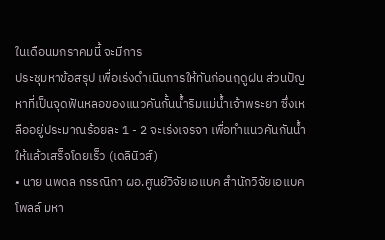ในเดือนมกราคมนี้ จะมีการ
ประชุมหาข้อสรุป เพื่อเร่งดำเนินการให้ทันก่อนฤดูฝน ส่วนปัญหาที่เป็นจุดฟันหลอของแนวคันกั้นน้ำริมแม่น้ำเจ้าพระยา ซึ่งเหลืออยู่ประมาณร้อยละ 1 - 2 จะเร่งเจรจา เพื่อทำแนวคันกันน้ำให้แล้วเสร็จโดยเร็ว (เดลินิวส์)
• นาย นพดล กรรณิกา ผอ.ศูนย์วิจัยเอแบค สำนักวิจัยเอแบคโพลล์ มหา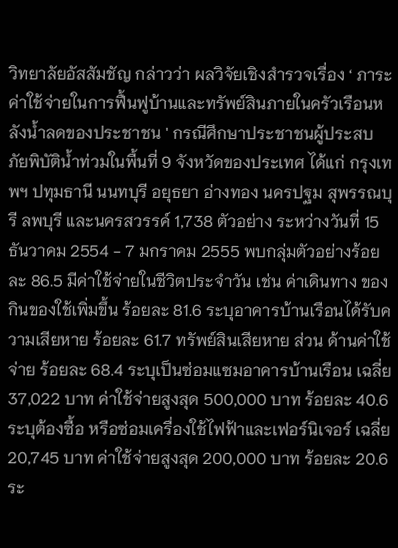วิทยาลัยอัสสัมชัญ กล่าวว่า ผลวิจัยเชิงสำรวจเรื่อง ‘ ภาระค่าใช้จ่ายในการฟื้นฟูบ้านและทรัพย์สินภายในครัวเรือนหลังน้ำลดของประชาชน ' กรณีศึกษาประชาชนผู้ประสบภัยพิบัติน้ำท่วมในพื้นที่ 9 จังหวัดของประเทศ ได้แก่ กรุงเทพฯ ปทุมธานี นนทบุรี อยุธยา อ่างทอง นครปฐม สุพรรณบุรี ลพบุรี และนครสวรรค์ 1,738 ตัวอย่าง ระหว่างวันที่ 15 ธันวาคม 2554 - 7 มกราคม 2555 พบกลุ่มตัวอย่างร้อยละ 86.5 มีค่าใช้จ่ายในชีวิตประจำวัน เช่น ค่าเดินทาง ของกินของใช้เพิ่มขึ้น ร้อยละ 81.6 ระบุอาคารบ้านเรือนได้รับความเสียหาย ร้อยละ 61.7 ทรัพย์สินเสียหาย ส่วน ด้านค่าใช้จ่าย ร้อยละ 68.4 ระบุเป็นซ่อมแซมอาคารบ้านเรือน เฉลี่ย 37,022 บาท ค่าใช้จ่ายสูงสุด 500,000 บาท ร้อยละ 40.6 ระบุต้องซื้อ หรือซ่อมเครื่องใช้ไฟฟ้าและเฟอร์นิเจอร์ เฉลี่ย 20,745 บาท ค่าใช้จ่ายสูงสุด 200,000 บาท ร้อยละ 20.6 ระ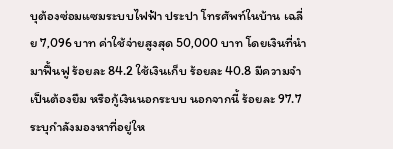บุต้องซ่อมแซมระบบไฟฟ้า ประปา โทรศัพท์ในบ้าน เฉลี่ย 7,096 บาท ค่าใช้จ่ายสูงสุด 50,000 บาท โดยเงินที่นำมาฟื้นฟู ร้อยละ 84.2 ใช้เงินเก็บ ร้อยละ 40.8 มีความจำเป็นต้องยืม หรือกู้เงินนอกระบบ นอกจากนี้ ร้อยละ 97.7 ระบุกำลังมองหาที่อยู่ให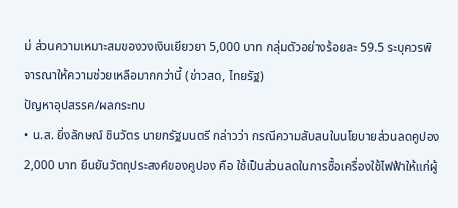ม่ ส่วนความเหมาะสมของวงเงินเยียวยา 5,000 บาท กลุ่มตัวอย่างร้อยละ 59.5 ระบุควรพิจารณาให้ความช่วยเหลือมากกว่านี้ (ข่าวสด, ไทยรัฐ)
ปัญหาอุปสรรค/ผลกระทบ
• น.ส. ยิ่งลักษณ์ ชินวัตร นายกรัฐมนตรี กล่าวว่า กรณีความสับสนในนโยบายส่วนลดคูปอง 2,000 บาท ยืนยันวัตถุประสงค์ของคูปอง คือ ใช้เป็นส่วนลดในการซื้อเครื่องใช้ไฟฟ้าให้แก่ผู้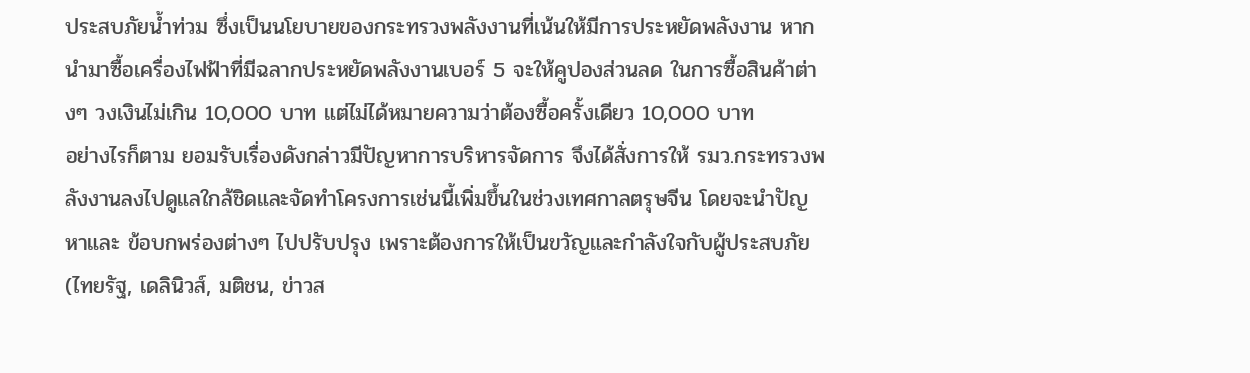ประสบภัยน้ำท่วม ซึ่งเป็นนโยบายของกระทรวงพลังงานที่เน้นให้มีการประหยัดพลังงาน หากนำมาซื้อเครื่องไฟฟ้าที่มีฉลากประหยัดพลังงานเบอร์ 5 จะให้คูปองส่วนลด ในการซื้อสินค้าต่างๆ วงเงินไม่เกิน 10,000 บาท แต่ไม่ได้หมายความว่าต้องซื้อครั้งเดียว 10,000 บาท
อย่างไรก็ตาม ยอมรับเรื่องดังกล่าวมีปัญหาการบริหารจัดการ จึงได้สั่งการให้ รมว.กระทรวงพลังงานลงไปดูแลใกล้ชิดและจัดทำโครงการเช่นนี้เพิ่มขึ้นในช่วงเทศกาลตรุษจีน โดยจะนำปัญหาและ ข้อบกพร่องต่างๆ ไปปรับปรุง เพราะต้องการให้เป็นขวัญและกำลังใจกับผู้ประสบภัย (ไทยรัฐ, เดลินิวส์, มติชน, ข่าวส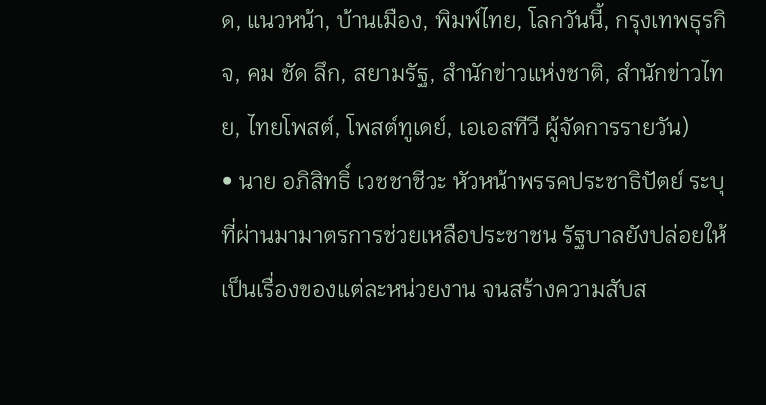ด, แนวหน้า, บ้านเมือง, พิมพ์ไทย, โลกวันนี้, กรุงเทพธุรกิจ, คม ชัด ลึก, สยามรัฐ, สำนักข่าวแห่งชาติ, สำนักข่าวไทย, ไทยโพสต์, โพสต์ทูเดย์, เอเอสทีวี ผู้จัดการรายวัน)
• นาย อภิสิทธิ์ เวชชาชีวะ หัวหน้าพรรคประชาธิปัตย์ ระบุ ที่ผ่านมามาตรการช่วยเหลือประชาชน รัฐบาลยังปล่อยให้เป็นเรื่องของแต่ละหน่วยงาน จนสร้างความสับส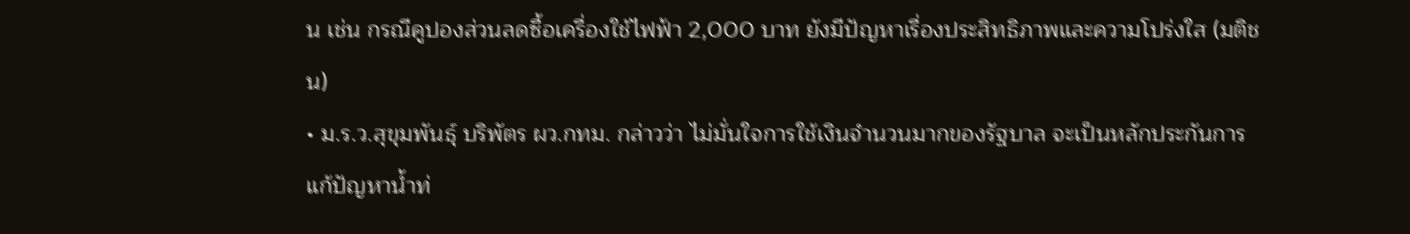น เช่น กรณีคูปองส่วนลดซื้อเครื่องใช้ไฟฟ้า 2,000 บาท ยังมีปัญหาเรื่องประสิทธิภาพและความโปร่งใส (มติชน)
• ม.ร.ว.สุขุมพันธุ์ บริพัตร ผว.กทม. กล่าวว่า ไม่มั่นใจการใช้เงินจำนวนมากของรัฐบาล จะเป็นหลักประกันการแก้ปัญหาน้ำท่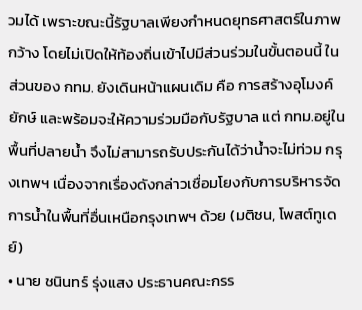วมได้ เพราะขณะนี้รัฐบาลเพียงกำหนดยุทธศาสตร์ในภาพกว้าง โดยไม่เปิดให้ท้องถิ่นเข้าไปมีส่วนร่วมในขั้นตอนนี้ ในส่วนของ กทม. ยังเดินหน้าแผนเดิม คือ การสร้างอุโมงค์ยักษ์ และพร้อมจะให้ความร่วมมือกับรัฐบาล แต่ กทม.อยู่ในพื้นที่ปลายน้ำ จึงไม่สามารถรับประกันได้ว่าน้ำจะไม่ท่วม กรุงเทพฯ เนื่องจากเรื่องดังกล่าวเชื่อมโยงกับการบริหารจัดการน้ำในพื้นที่อื่นเหนือกรุงเทพฯ ด้วย (มติชน, โพสต์ทูเดย์)
• นาย ชนินทร์ รุ่งแสง ประธานคณะกรร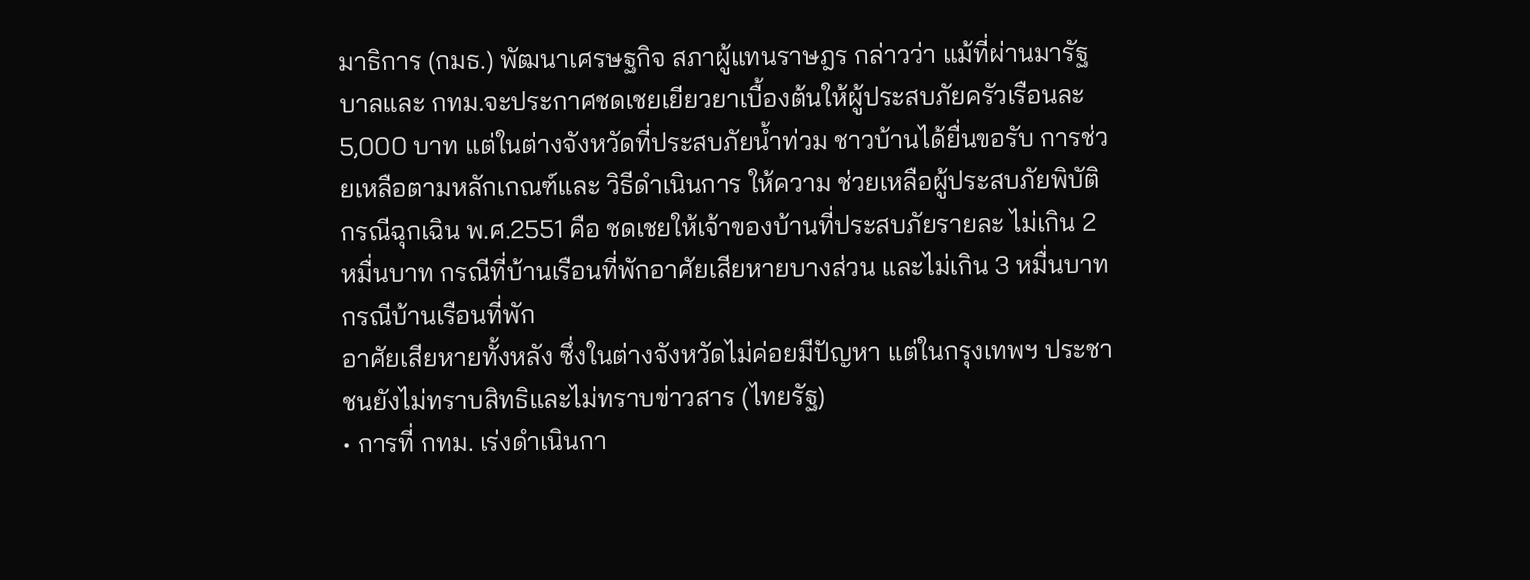มาธิการ (กมธ.) พัฒนาเศรษฐกิจ สภาผู้แทนราษฎร กล่าวว่า แม้ที่ผ่านมารัฐบาลและ กทม.จะประกาศชดเชยเยียวยาเบื้องต้นให้ผู้ประสบภัยครัวเรือนละ 5,000 บาท แต่ในต่างจังหวัดที่ประสบภัยน้ำท่วม ชาวบ้านได้ยื่นขอรับ การช่วยเหลือตามหลักเกณฑ์และ วิธีดำเนินการ ให้ความ ช่วยเหลือผู้ประสบภัยพิบัติกรณีฉุกเฉิน พ.ศ.2551 คือ ชดเชยให้เจ้าของบ้านที่ประสบภัยรายละ ไม่เกิน 2 หมื่นบาท กรณีที่บ้านเรือนที่พักอาศัยเสียหายบางส่วน และไม่เกิน 3 หมื่นบาท กรณีบ้านเรือนที่พัก
อาศัยเสียหายทั้งหลัง ซึ่งในต่างจังหวัดไม่ค่อยมีปัญหา แต่ในกรุงเทพฯ ประชาชนยังไม่ทราบสิทธิและไม่ทราบข่าวสาร (ไทยรัฐ)
• การที่ กทม. เร่งดำเนินกา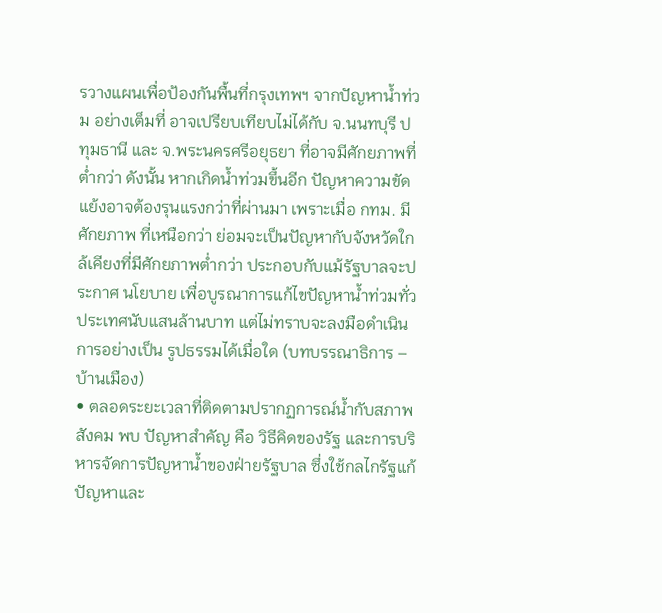รวางแผนเพื่อป้องกันพื้นที่กรุงเทพฯ จากปัญหาน้ำท่วม อย่างเต็มที่ อาจเปรียบเทียบไม่ได้กับ จ.นนทบุรี ปทุมธานี และ จ.พระนครศรีอยุธยา ที่อาจมีศักยภาพที่ต่ำกว่า ดังนั้น หากเกิดน้ำท่วมขึ้นอีก ปัญหาความขัดแย้งอาจต้องรุนแรงกว่าที่ผ่านมา เพราะเมื่อ กทม. มีศักยภาพ ที่เหนือกว่า ย่อมจะเป็นปัญหากับจังหวัดใกล้เคียงที่มีศักยภาพต่ำกว่า ประกอบกับแม้รัฐบาลจะประกาศ นโยบาย เพื่อบูรณาการแก้ไขปัญหาน้ำท่วมทั่วประเทศนับแสนล้านบาท แต่ไม่ทราบจะลงมือดำเนินการอย่างเป็น รูปธรรมได้เมื่อใด (บทบรรณาธิการ – บ้านเมือง)
• ตลอดระยะเวลาที่ติดตามปรากฏการณ์น้ำกับสภาพสังคม พบ ปัญหาสำคัญ คือ วิธีคิดของรัฐ และการบริหารจัดการปัญหาน้ำของฝ่ายรัฐบาล ซึ่งใช้กลไกรัฐแก้ปัญหาและ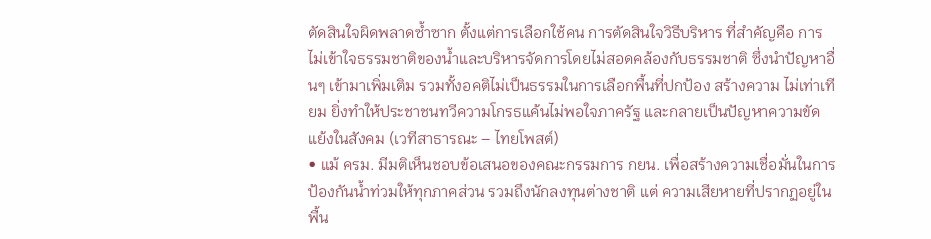ตัดสินใจผิดพลาดซ้ำซาก ตั้งแต่การเลือกใช้คน การตัดสินใจวิธีบริหาร ที่สำคัญคือ การไม่เข้าใจธรรมชาติของน้ำและบริหารจัดการโดยไม่สอดคล้องกับธรรมชาติ ซึ่งนำปัญหาอื่นๆ เข้ามาเพิ่มเติม รวมทั้งอคติไม่เป็นธรรมในการเลือกพื้นที่ปกป้อง สร้างความ ไม่เท่าเทียม ยิ่งทำให้ประชาชนทวีความโกรธแค้นไม่พอใจภาครัฐ และกลายเป็นปัญหาความขัดแย้งในสังคม (เวทีสาธารณะ – ไทยโพสต์)
• แม้ ครม. มีมติเห็นชอบข้อเสนอของคณะกรรมการ กยน. เพื่อสร้างความเชื่อมั่นในการป้องกันน้ำท่วมให้ทุกภาคส่วน รวมถึงนักลงทุนต่างชาติ แต่ ความเสียหายที่ปรากฏอยู่ในพื้น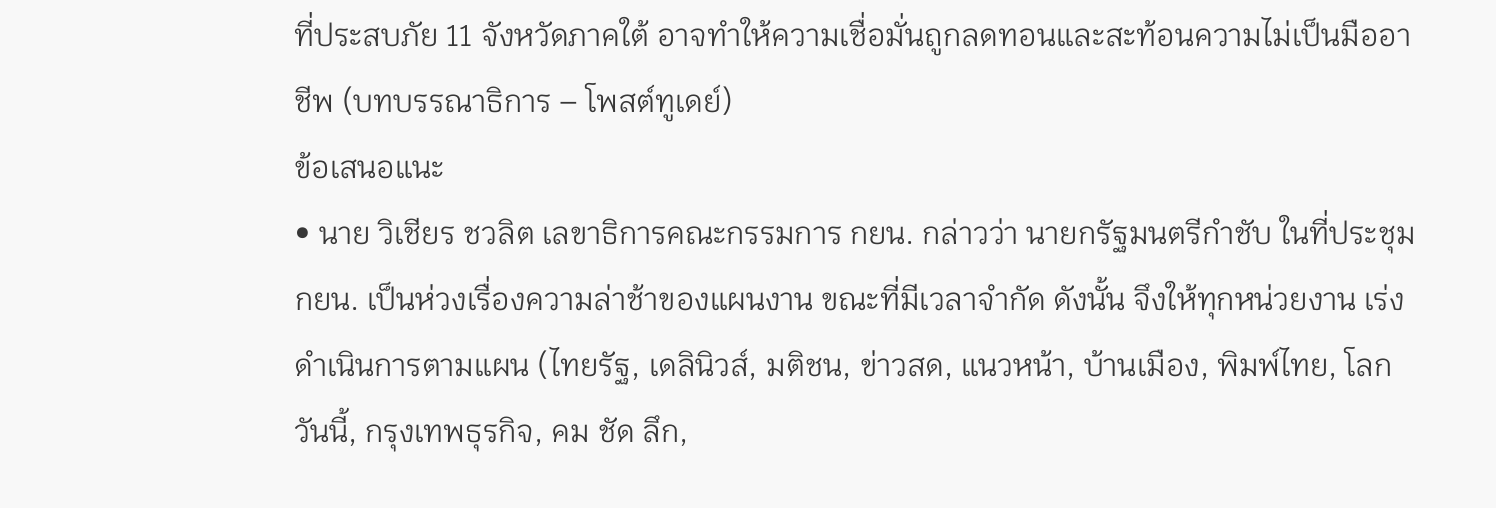ที่ประสบภัย 11 จังหวัดภาคใต้ อาจทำให้ความเชื่อมั่นถูกลดทอนและสะท้อนความไม่เป็นมืออาชีพ (บทบรรณาธิการ – โพสต์ทูเดย์)
ข้อเสนอแนะ
• นาย วิเชียร ชวลิต เลขาธิการคณะกรรมการ กยน. กล่าวว่า นายกรัฐมนตรีกำชับ ในที่ประชุม กยน. เป็นห่วงเรื่องความล่าช้าของแผนงาน ขณะที่มีเวลาจำกัด ดังนั้น จึงให้ทุกหน่วยงาน เร่ง ดำเนินการตามแผน (ไทยรัฐ, เดลินิวส์, มติชน, ข่าวสด, แนวหน้า, บ้านเมือง, พิมพ์ไทย, โลกวันนี้, กรุงเทพธุรกิจ, คม ชัด ลึก,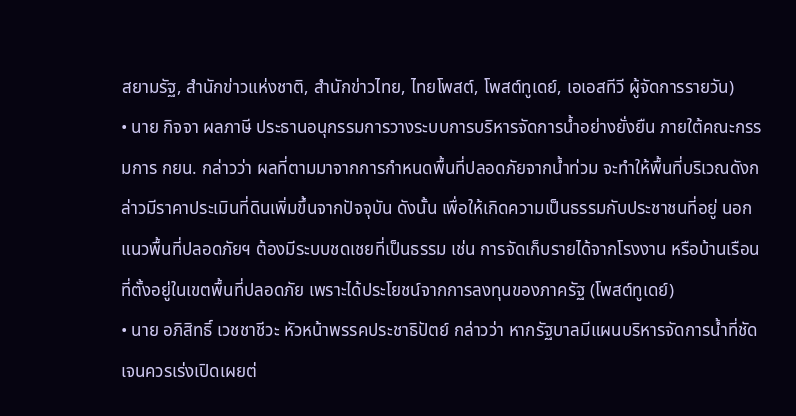สยามรัฐ, สำนักข่าวแห่งชาติ, สำนักข่าวไทย, ไทยโพสต์, โพสต์ทูเดย์, เอเอสทีวี ผู้จัดการรายวัน)
• นาย กิจจา ผลภาษี ประธานอนุกรรมการวางระบบการบริหารจัดการน้ำอย่างยั่งยืน ภายใต้คณะกรรมการ กยน. กล่าวว่า ผลที่ตามมาจากการกำหนดพื้นที่ปลอดภัยจากน้ำท่วม จะทำให้พื้นที่บริเวณดังกล่าวมีราคาประเมินที่ดินเพิ่มขึ้นจากปัจจุบัน ดังนั้น เพื่อให้เกิดความเป็นธรรมกับประชาชนที่อยู่ นอกแนวพื้นที่ปลอดภัยฯ ต้องมีระบบชดเชยที่เป็นธรรม เช่น การจัดเก็บรายได้จากโรงงาน หรือบ้านเรือนที่ตั้งอยู่ในเขตพื้นที่ปลอดภัย เพราะได้ประโยชน์จากการลงทุนของภาครัฐ (โพสต์ทูเดย์)
• นาย อภิสิทธิ์ เวชชาชีวะ หัวหน้าพรรคประชาธิปัตย์ กล่าวว่า หากรัฐบาลมีแผนบริหารจัดการน้ำที่ชัดเจนควรเร่งเปิดเผยต่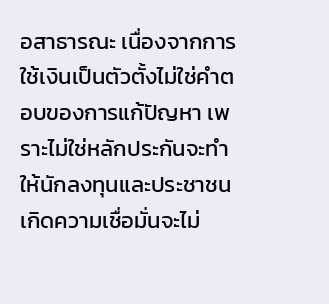อสาธารณะ เนื่องจากการใช้เงินเป็นตัวตั้งไม่ใช่คำตอบของการแก้ปัญหา เพราะไม่ใช่หลักประกันจะทำให้นักลงทุนและประชาชนเกิดความเชื่อมั่นจะไม่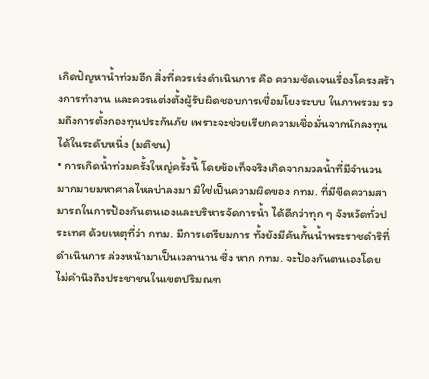เกิดปัญหาน้ำท่วมอีก สิ่งที่ควรเร่งดำเนินการ คือ ความชัดเจนเรื่องโครงสร้างการทำงาน และควรแต่งตั้งผู้รับผิดชอบการเชื่อมโยงระบบ ในภาพรวม รวมถึงการตั้งกองทุนประกันภัย เพราะจะช่วยเรียกความเชื่อมั่นจากนักลงทุนได้ในระดับหนึ่ง (มติชน)
• การเกิดน้ำท่วมครั้งใหญ่ครั้งนี้ โดยข้อเท็จจริงเกิดจากมวลน้ำที่มีจำนวนมากมายมหาศาลไหลบ่าลงมา มิใช่เป็นความผิดของ กทม. ที่มีขีดความสามารถในการป้องกันตนเองและบริหารจัดการน้ำ ได้ดีกว่าทุก ๆ จังหวัดทั่วประเทศ ด้วยเหตุที่ว่า กทม. มีการเตรียมการ ทั้งยังมีคันกั้นน้ำพระราชดำริที่ดำเนินการ ล่วงหน้ามาเป็นเวลานาน ซึ่ง หาก กทม. จะป้องกันตนเองโดยไม่คำนึงถึงประชาชนในเขตปริมณฑ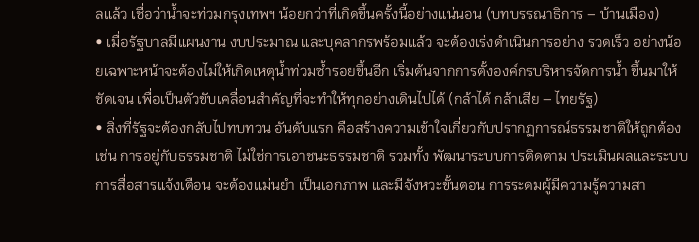ลแล้ว เชื่อว่าน้ำจะท่วมกรุงเทพฯ น้อยกว่าที่เกิดขึ้นครั้งนี้อย่างแน่นอน (บทบรรณาธิการ – บ้านเมือง)
• เมื่อรัฐบาลมีแผนงาน งบประมาณ และบุคลากรพร้อมแล้ว จะต้องเร่งดำเนินการอย่าง รวดเร็ว อย่างน้อยเฉพาะหน้าจะต้องไม่ให้เกิดเหตุน้ำท่วมซ้ำรอยขึ้นอีก เริ่มต้นจากการตั้งองค์กรบริหารจัดการน้ำ ขึ้นมาให้ชัดเจน เพื่อเป็นตัวขับเคลื่อนสำคัญที่จะทำให้ทุกอย่างเดินไปได้ (กล้าได้ กล้าเสีย – ไทยรัฐ)
• สิ่งที่รัฐจะต้องกลับไปทบทวน อันดับแรก คือสร้างความเข้าใจเกี่ยวกับปรากฏการณ์ธรรมชาติให้ถูกต้อง เช่น การอยู่กับธรรมชาติ ไม่ใช่การเอาชนะธรรมชาติ รวมทั้ง พัฒนาระบบการติดตาม ประเมินผลและระบบการสื่อสารแจ้งเตือน จะต้องแม่นยำ เป็นเอกภาพ และมีจังหวะขั้นตอน การระดมผู้มีความรู้ความสา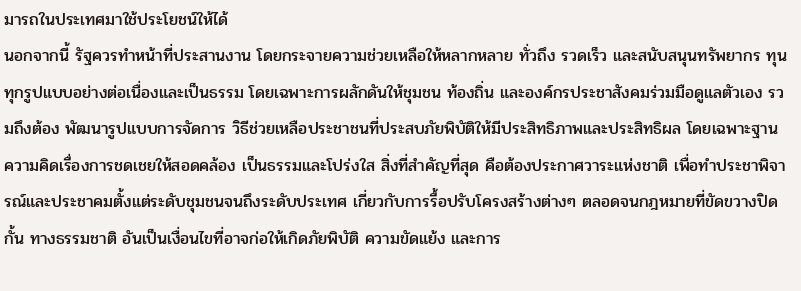มารถในประเทศมาใช้ประโยชน์ให้ได้
นอกจากนี้ รัฐควรทำหน้าที่ประสานงาน โดยกระจายความช่วยเหลือให้หลากหลาย ทั่วถึง รวดเร็ว และสนับสนุนทรัพยากร ทุนทุกรูปแบบอย่างต่อเนื่องและเป็นธรรม โดยเฉพาะการผลักดันให้ชุมชน ท้องถิ่น และองค์กรประชาสังคมร่วมมือดูแลตัวเอง รวมถึงต้อง พัฒนารูปแบบการจัดการ วิธีช่วยเหลือประชาชนที่ประสบภัยพิบัติให้มีประสิทธิภาพและประสิทธิผล โดยเฉพาะฐานความคิดเรื่องการชดเชยให้สอดคล้อง เป็นธรรมและโปร่งใส สิ่งที่สำคัญที่สุด คือต้องประกาศวาระแห่งชาติ เพื่อทำประชาพิจารณ์และประชาคมตั้งแต่ระดับชุมชนจนถึงระดับประเทศ เกี่ยวกับการรื้อปรับโครงสร้างต่างๆ ตลอดจนกฎหมายที่ขัดขวางปิดกั้น ทางธรรมชาติ อันเป็นเงื่อนไขที่อาจก่อให้เกิดภัยพิบัติ ความขัดแย้ง และการ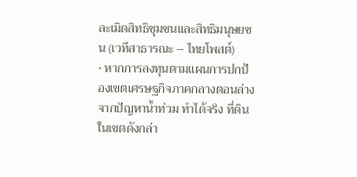ละเมิดสิทธิชุมชนและสิทธิมนุษยชน (เวทีสาธารณะ – ไทยโพสต์)
• หากการลงทุนตามแผนการปกป้องเขตเศรษฐกิจภาคกลางตอนล่างจากปัญหาน้ำท่วม ทำได้จริง ที่ดินในเขตดังกล่า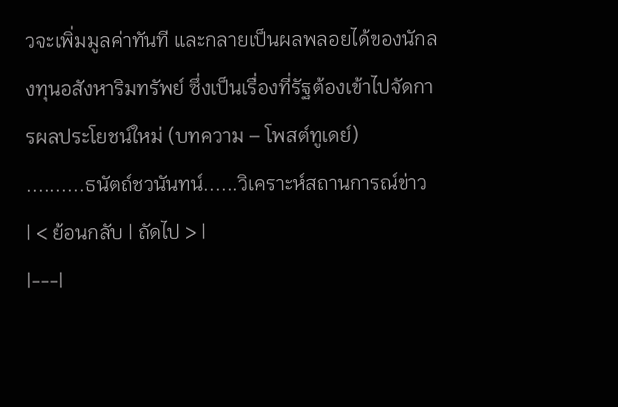วจะเพิ่มมูลค่าทันที และกลายเป็นผลพลอยได้ของนักลงทุนอสังหาริมทรัพย์ ซึ่งเป็นเรื่องที่รัฐต้องเข้าไปจัดการผลประโยชน์ใหม่ (บทความ – โพสต์ทูเดย์)
..........ธนัตถ์ชวนันทน์......วิเคราะห์สถานการณ์ข่าว
| < ย้อนกลับ | ถัดไป > |
|---|